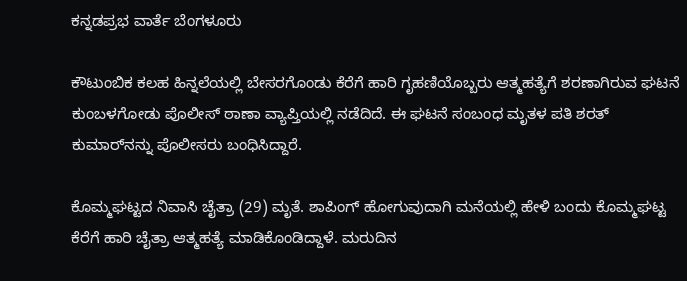ಕನ್ನಡಪ್ರಭ ವಾರ್ತೆ ಬೆಂಗಳೂರು

ಕೌಟುಂಬಿಕ ಕಲಹ ಹಿನ್ನಲೆಯಲ್ಲಿ ಬೇಸರಗೊಂಡು ಕೆರೆಗೆ ಹಾರಿ ಗೃಹಣಿಯೊಬ್ಬರು ಆತ್ಮಹತ್ಯೆಗೆ ಶರಣಾಗಿರುವ ಘಟನೆ ಕುಂಬ‍ಳಗೋಡು ಪೊಲೀಸ್ ಠಾಣಾ ವ್ಯಾಪ್ತಿಯಲ್ಲಿ ನಡೆದಿದೆ. ಈ ಘಟನೆ ಸಂಬಂಧ ಮೃತಳ ಪತಿ ಶರತ್‌ ಕುಮಾರ್‌ನನ್ನು ಪೊಲೀಸರು ಬಂಧಿಸಿದ್ದಾರೆ.

ಕೊಮ್ಮಘಟ್ಟದ ನಿವಾಸಿ ಚೈತ್ರಾ (29) ಮೃತೆ. ಶಾಪಿಂಗ್ ಹೋಗುವುದಾಗಿ ಮನೆಯಲ್ಲಿ ಹೇಳಿ ಬಂದು ಕೊಮ್ಮಘಟ್ಟ ಕೆರೆಗೆ ಹಾರಿ ಚೈತ್ರಾ ಆತ್ಮಹತ್ಯೆ ಮಾಡಿಕೊಂಡಿದ್ದಾಳೆ. ಮರುದಿನ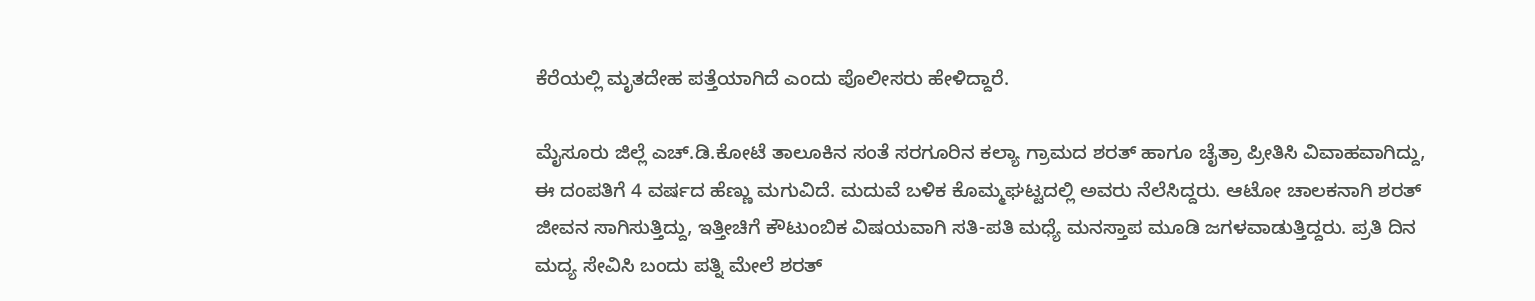ಕೆರೆಯಲ್ಲಿ ಮೃತದೇಹ ಪತ್ತೆಯಾಗಿದೆ ಎಂದು ಪೊಲೀಸರು ಹೇಳಿದ್ದಾರೆ.

ಮೈಸೂರು ಜಿಲ್ಲೆ ಎಚ್‌.ಡಿ.ಕೋಟೆ ತಾಲೂಕಿನ ಸಂತೆ ಸರಗೂರಿನ ಕಲ್ಯಾ ಗ್ರಾಮದ ಶರತ್‌ ಹಾಗೂ ಚೈತ್ರಾ ಪ್ರೀತಿಸಿ ವಿವಾಹವಾಗಿದ್ದು, ಈ ದಂಪತಿಗೆ 4 ವರ್ಷದ ಹೆಣ್ಣು ಮಗುವಿದೆ. ಮದುವೆ ಬಳಿಕ ಕೊಮ್ಮಘಟ್ಟದಲ್ಲಿ ಅವರು ನೆಲೆಸಿದ್ದರು. ಆಟೋ ಚಾಲಕನಾಗಿ ಶರತ್‌ ಜೀವನ ಸಾಗಿಸುತ್ತಿದ್ದು, ಇತ್ತೀಚಿಗೆ ಕೌಟುಂಬಿಕ ವಿಷಯವಾಗಿ ಸತಿ-ಪತಿ ಮಧ್ಯೆ ಮನಸ್ತಾಪ ಮೂಡಿ ಜಗ‍ಳವಾಡುತ್ತಿದ್ದರು. ಪ್ರತಿ ದಿನ ಮದ್ಯ ಸೇವಿಸಿ ಬಂದು ಪತ್ನಿ ಮೇಲೆ ಶರತ್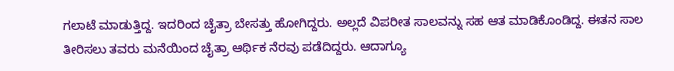ಗಲಾಟೆ ಮಾಡುತ್ತಿದ್ದ. ಇದರಿಂದ ಚೈತ್ರಾ ಬೇಸತ್ತು ಹೋಗಿದ್ದರು. ಅಲ್ಲದೆ ವಿಪರೀತ ಸಾಲವನ್ನು ಸಹ ಆತ ಮಾಡಿಕೊಂಡಿದ್ದ. ಈತನ ಸಾಲ ತೀರಿಸಲು ತವರು ಮನೆಯಿಂದ ಚೈತ್ರಾ ಆರ್ಥಿಕ ನೆರವು ಪಡೆದಿದ್ದರು. ಆದಾಗ್ಯೂ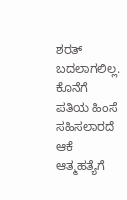ಶರತ್ ಬದಲಾಗಲಿಲ್ಲ. ಕೊನೆಗೆ ಪತಿಯ ಹಿಂಸೆ ಸಹಿಸಲಾರದೆ ಆಕೆ ಆತ್ಮಹತ್ಯೆಗೆ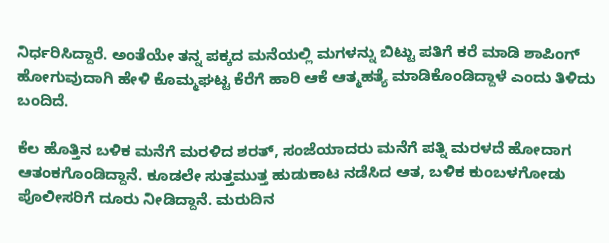ನಿರ್ಧರಿಸಿದ್ದಾರೆ. ಅಂತೆಯೇ ತನ್ನ ಪಕ್ಕದ ಮನೆಯಲ್ಲಿ ಮಗಳನ್ನು ಬಿಟ್ಟು ಪತಿಗೆ ಕರೆ ಮಾಡಿ ಶಾಪಿಂಗ್ ಹೋಗುವುದಾಗಿ ಹೇಳಿ ಕೊಮ್ಮಘಟ್ಟ ಕೆರೆಗೆ ಹಾರಿ ಆಕೆ ಆತ್ಮಹತ್ಯೆ ಮಾಡಿಕೊಂಡಿದ್ದಾಳೆ ಎಂದು ತಿಳಿದು ಬಂದಿದೆ.

ಕೆಲ ಹೊತ್ತಿನ ಬಳಿಕ ಮನೆಗೆ ಮರಳಿದ ಶರತ್‌, ಸಂಜೆಯಾದರು ಮನೆಗೆ ಪತ್ನಿ ಮರಳದೆ ಹೋದಾಗ ಆತಂಕಗೊಂಡಿದ್ದಾನೆ. ಕೂಡಲೇ ಸುತ್ತಮುತ್ತ ಹುಡುಕಾಟ ನಡೆಸಿದ ಆತ, ಬಳಿಕ ಕುಂಬಳಗೋಡು ಪೊಲೀಸರಿಗೆ ದೂರು ನೀಡಿದ್ದಾನೆ. ಮರುದಿನ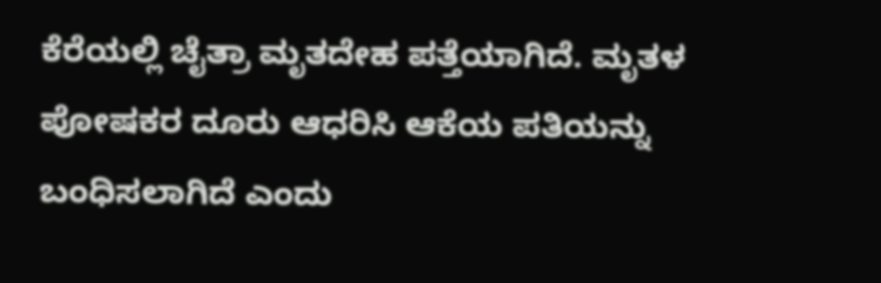ಕೆರೆಯಲ್ಲಿ ಚೈತ್ರಾ ಮೃತದೇಹ ಪತ್ತೆಯಾಗಿದೆ. ಮೃತಳ ಪೋಷಕರ ದೂರು ಆಧರಿಸಿ ಆಕೆಯ ಪತಿಯನ್ನು ಬಂಧಿಸಲಾಗಿದೆ ಎಂದು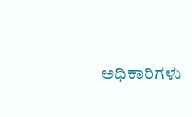ಅಧಿಕಾರಿಗಳು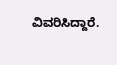ವಿವರಿಸಿದ್ದಾರೆ.